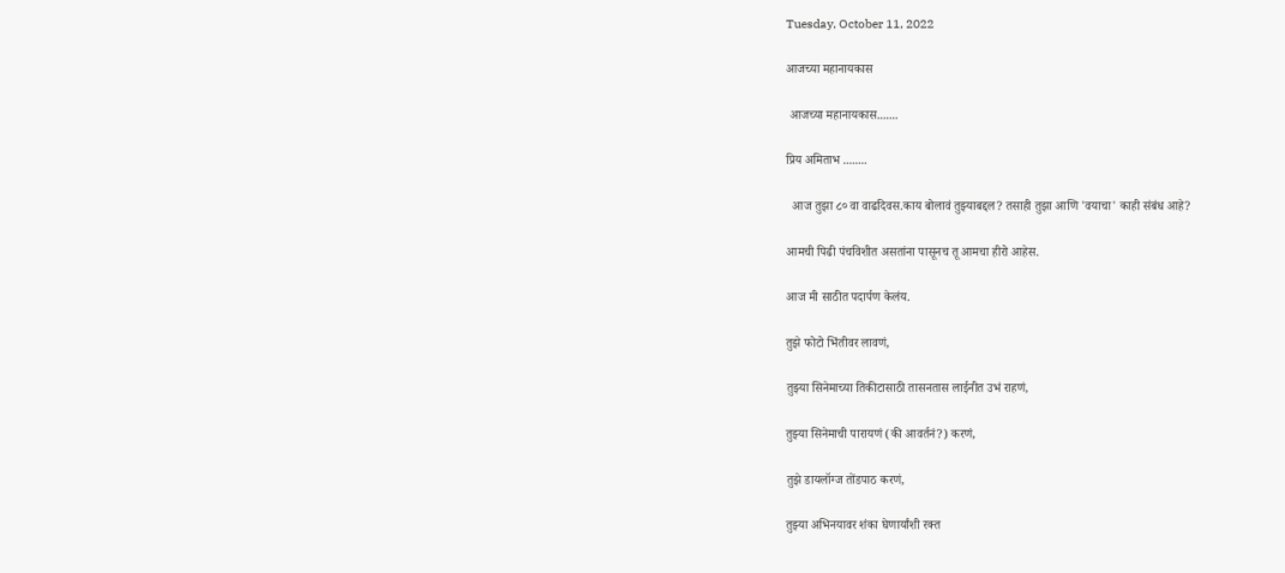Tuesday, October 11, 2022

आजच्या महानायकास

 आजच्या महानायकास.......

प्रिय अमिताभ ‌........

  आज तुझा ८० वा वाढदिवस.काय बोलावं तुझ्याबद्दल? तसाही तुझा आणि 'वयाचा' काही संबंध आहे?

आमची पिढी पंचविशीत असतांना पासूनच तू आमचा हीरो आहेस.

आज मी साठीत पदार्पण केलंय.

तुझे फोटो भिंतीवर लावणं,

तुझ्या सिनेमाच्या तिकीटासाठी तासनतास लाईनीत उभं राहणं,

तुझ्या सिनेमाची पारायणं (की आवर्तनं?) करणं,

तुझे डायलॉग्ज तोंडपाठ करणं,

तुझ्या अभिनयावर शंका घेणार्यांशी रक्त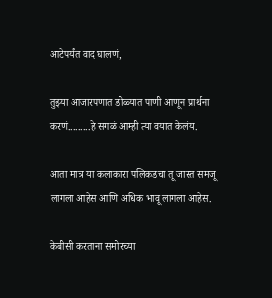आटेपर्यंत वाद घालणं,

तुझ्या आजारपणात डोळ्यात पाणी आणून प्रार्थना करणं.........हे सगळं आम्ही त्या वयात केलंय.

आता मात्र या कलाकारा पलिकडचा तू जास्त समजू लागला आहेस आणि अधिक भावू लागला आहेस.

केबीसी करताना समोरच्या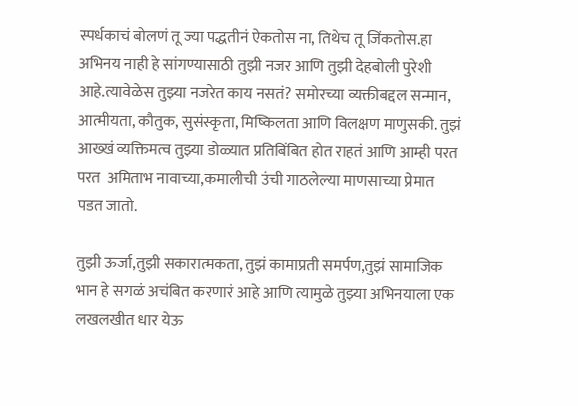स्पर्धकाचं बोलणं तू ज्या पद्धतीनं ऐकतोस ना, तिथेच तू जिंकतोस.हा अभिनय नाही हे सांगण्यासाठी तुझी नजर आणि तुझी देहबोली पुरेशी आहे.त्यावेळेस तुझ्या नजरेत काय नसतं? समोरच्या व्यक्तीबद्दल सन्मान, आत्मीयता, कौतुक, सुसंस्कृता, मिष्किलता आणि विलक्षण माणुसकी. तुझं आख्खं व्यक्तिमत्व तुझ्या डोळ्यात प्रतिबिंबित होत राहतं आणि आम्ही परत परत  अमिताभ नावाच्या,कमालीची उंची गाठलेल्या माणसाच्या प्रेमात पडत जातो.

तुझी ऊर्जा,तुझी सकारात्मकता, तुझं कामाप्रती समर्पण,तुझं सामाजिक भान हे सगळं अचंबित करणारं आहे आणि त्यामुळे तुझ्या अभिनयाला एक लखलखीत धार येऊ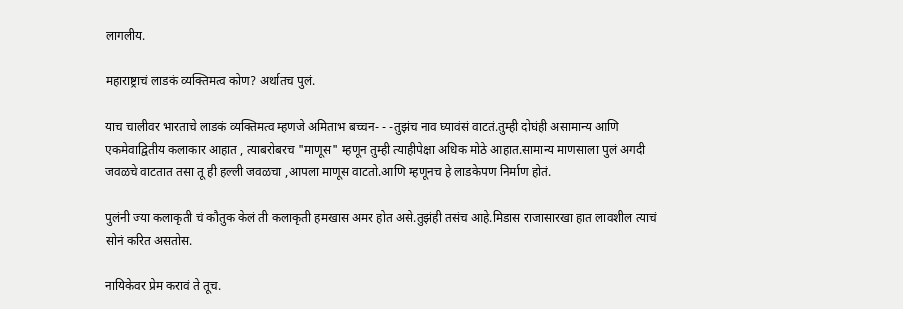लागलीय.

महाराष्ट्राचं लाडकं व्यक्तिमत्व कोण? अर्थातच पुलं.

याच चालीवर भारताचे लाडकं व्यक्तिमत्व म्हणजे अमिताभ बच्चन- - -तुझंच नाव घ्यावंसं वाटतं.तुम्ही दोघंही असामान्य आणि एकमेवाद्वितीय कलाकार आहात , त्याबरोबरच "माणूस" म्हणून तुम्ही त्याहीपेक्षा अधिक मोठे आहात.सामान्य माणसाला पुलं अगदी जवळचे वाटतात तसा तू ही हल्ली जवळचा ,आपला माणूस वाटतो.आणि म्हणूनच हे लाडकेपण निर्माण होतं.

पुलंनी ज्या कलाकृती चं कौतुक केलं ती कलाकृती हमखास अमर होत असे.तुझंही तसंच आहे.मिडास राजासारखा हात लावशील त्याचं सोनं करित असतोस.

नायिकेवर प्रेम करावं ते तूच.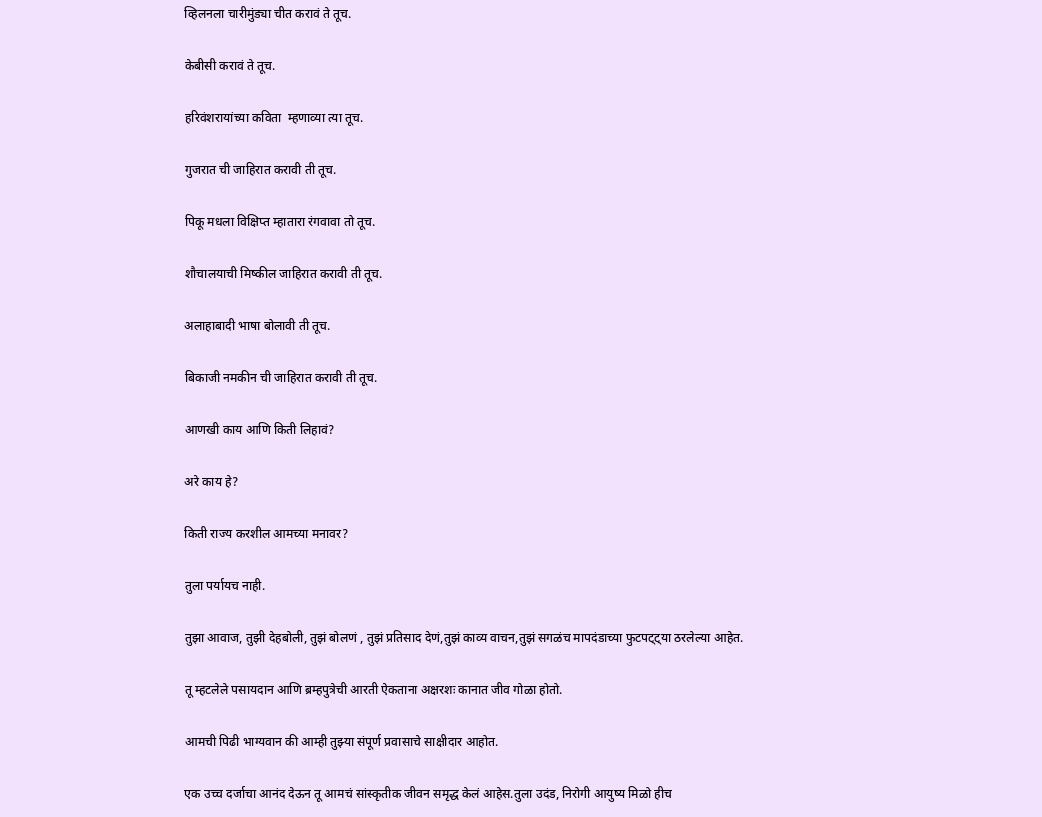व्हिलनला चारीमुंड्या चीत करावं ते तूच.

केबीसी करावं ते तूच.

हरिवंशरायांच्या कविता  म्हणाव्या त्या तूच.

गुजरात ची जाहिरात करावी ती तूच.

पिकू मधला विक्षिप्त म्हातारा रंगवावा तो तूच.

शौचालयाची मिष्कील जाहिरात करावी ती तूच.

अलाहाबादी भाषा बोलावी ती तूच.

बिकाजी नमकीन ची जाहिरात करावी ती तूच.

आणखी काय आणि किती लिहावं?

अरे काय हे?

किती राज्य करशील आमच्या मनावर?

तुला पर्यायच नाही.

तुझा आवाज, तुझी देहबोली, तुझं बोलणं , तुझं प्रतिसाद देणं,तुझं काव्य वाचन,तुझं सगळंच मापदंडाच्या फुटपट्ट्या ठरलेल्या आहेत.

तू म्हटलेले पसायदान आणि ब्रम्हपुत्रेची आरती ऐकताना अक्षरशः कानात जीव गोळा होतो.

आमची पिढी भाग्यवान की आम्ही तुझ्या संपूर्ण प्रवासाचे साक्षीदार आहोत.

एक उच्च दर्जाचा आनंद देऊन तू आमचं सांस्कृतीक जीवन समृद्ध केलं आहेस.तुला उदंड, निरोगी आयुष्य मिळो हीच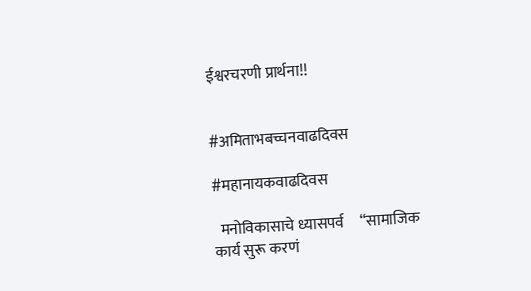ईश्वरचरणी प्रार्थना!!


#अमिताभबच्चनवाढदिवस

#महानायकवाढदिवस

  मनोविकासाचे ध्यासपर्व     “सामाजिक कार्य सुरू करणं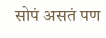सोपं असतं पण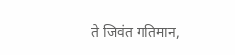ते जिवंत गतिमान,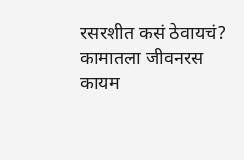रसरशीत कसं ठेवायचं? कामातला जीवनरस कायम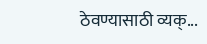ठेवण्यासाठी व्यक्...